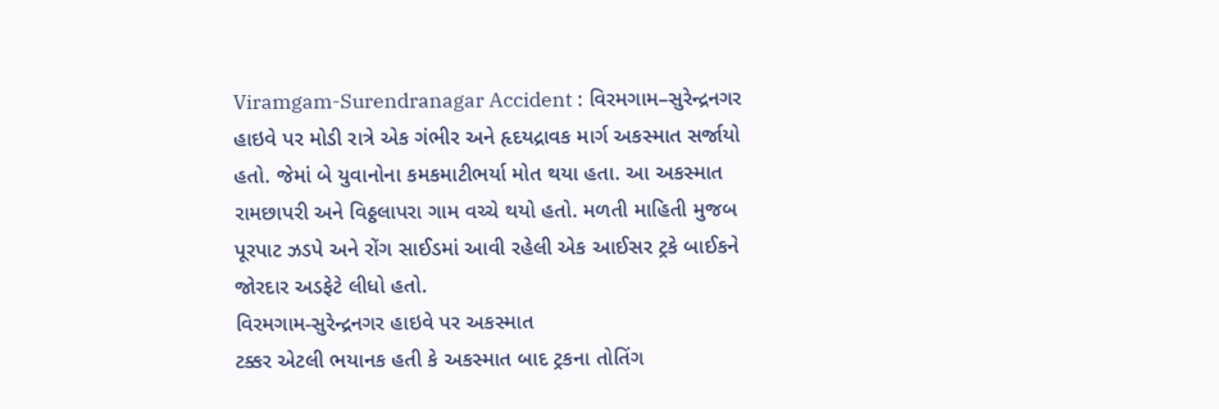Viramgam-Surendranagar Accident : વિરમગામ–સુરેન્દ્રનગર હાઇવે પર મોડી રાત્રે એક ગંભીર અને હૃદયદ્રાવક માર્ગ અકસ્માત સર્જાયો હતો. જેમાં બે યુવાનોના કમકમાટીભર્યા મોત થયા હતા. આ અકસ્માત રામછાપરી અને વિઠ્ઠલાપરા ગામ વચ્ચે થયો હતો. મળતી માહિતી મુજબ પૂરપાટ ઝડપે અને રોંગ સાઈડમાં આવી રહેલી એક આઈસર ટ્રકે બાઈકને જોરદાર અડફેટે લીધો હતો.
વિરમગામ-સુરેન્દ્રનગર હાઇવે પર અકસ્માત
ટક્કર એટલી ભયાનક હતી કે અકસ્માત બાદ ટ્રકના તોતિંગ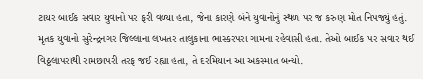ટાયર બાઈક સવાર યુવાનો પર ફરી વળ્યા હતા, જેના કારણે બંને યુવાનોનું સ્થળ પર જ કરુણ મોત નિપજ્યું હતું. મૃતક યુવાનો સુરેન્દ્રનગર જિલ્લાના લખતર તાલુકાના ભાસ્કરપરા ગામના રહેવાસી હતા. તેઓ બાઈક પર સવાર થઈ વિઠ્ઠલાપરાથી રામછાપરી તરફ જઈ રહ્યા હતા, તે દરમિયાન આ અકસ્માત બન્યો.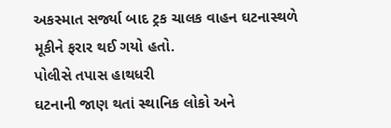અકસ્માત સર્જ્યા બાદ ટ્રક ચાલક વાહન ઘટનાસ્થળે મૂકીને ફરાર થઈ ગયો હતો.
પોલીસે તપાસ હાથધરી
ઘટનાની જાણ થતાં સ્થાનિક લોકો અને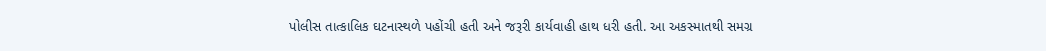પોલીસ તાત્કાલિક ઘટનાસ્થળે પહોંચી હતી અને જરૂરી કાર્યવાહી હાથ ધરી હતી. આ અકસ્માતથી સમગ્ર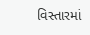વિસ્તારમાં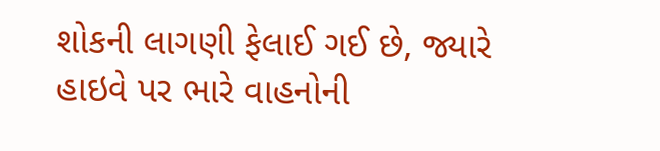શોકની લાગણી ફેલાઈ ગઈ છે, જ્યારે હાઇવે પર ભારે વાહનોની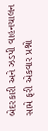બેદરકારી અને ઝડપી વાહનચાલન સામે ફરી એકવાર પ્રશ્નો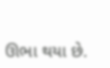ઊભા થયા છે.